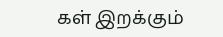கள் இறக்கும்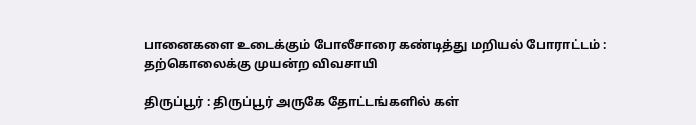பானைகளை உடைக்கும் போலீசாரை கண்டித்து மறியல் போராட்டம் : தற்கொலைக்கு முயன்ற விவசாயி

திருப்பூர் : திருப்பூர் அருகே தோட்டங்களில் கள்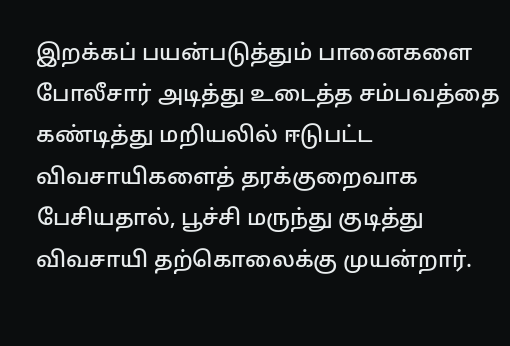இறக்கப் பயன்படுத்தும் பானைகளை போலீசார் அடித்து உடைத்த சம்பவத்தை கண்டித்து மறியலில் ஈடுபட்ட விவசாயிகளைத் தரக்குறைவாக பேசியதால், பூச்சி மருந்து குடித்து விவசாயி தற்கொலைக்கு முயன்றார்.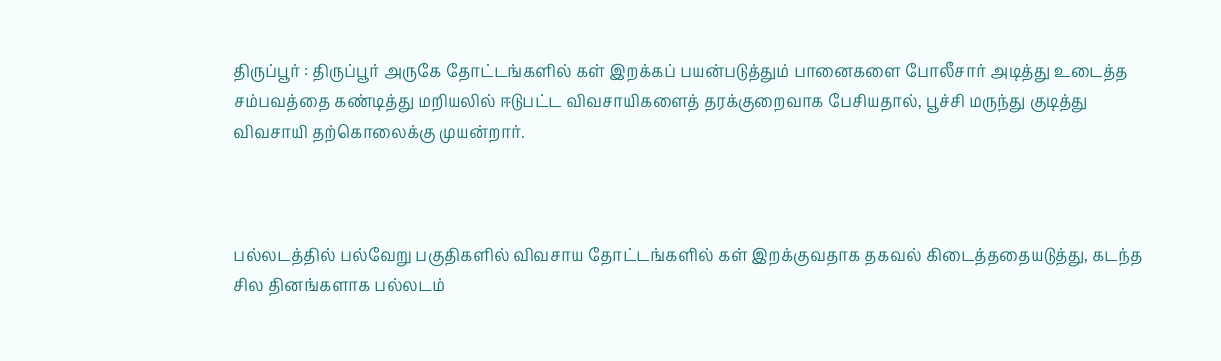திருப்பூர் : திருப்பூர் அருகே தோட்டங்களில் கள் இறக்கப் பயன்படுத்தும் பானைகளை போலீசார் அடித்து உடைத்த சம்பவத்தை கண்டித்து மறியலில் ஈடுபட்ட விவசாயிகளைத் தரக்குறைவாக பேசியதால், பூச்சி மருந்து குடித்து விவசாயி தற்கொலைக்கு முயன்றார்.



பல்லடத்தில் பல்வேறு பகுதிகளில் விவசாய தோட்டங்களில் கள் இறக்குவதாக தகவல் கிடைத்ததையடுத்து, கடந்த சில தினங்களாக பல்லடம்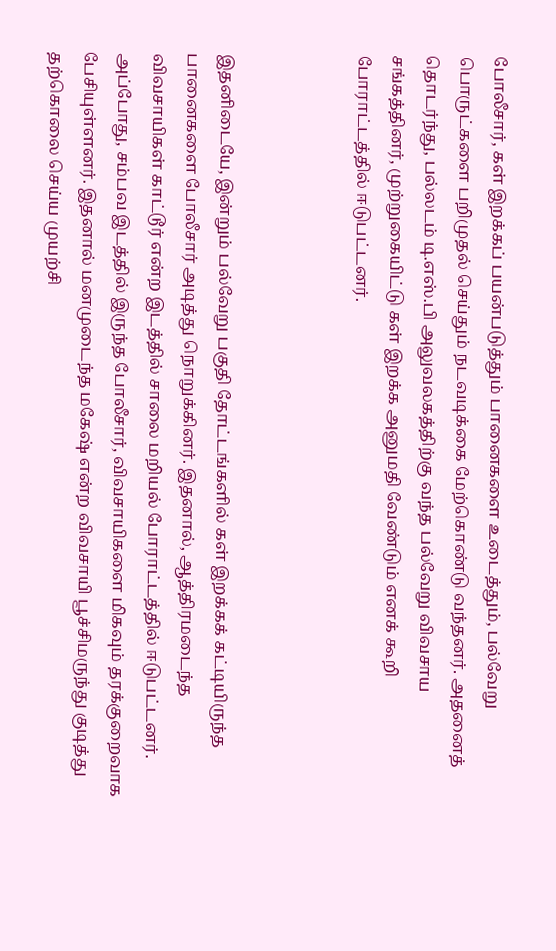போலீசார், கள் இறக்கப் பயன்படுத்தும் பானைகளை உடைத்தும், பல்வேறு பொருட்களை பறிமுதல் செய்தும் நடவடிக்கை மேற்கொண்டு வந்தனர். அதனைத் தொடர்ந்து, பல்லடம் டி.எஸ்.பி அலுவலகத்திற்கு வந்த பல்வேறு விவசாய சங்கத்தினர், முற்றுகையிட்டு கள் இறக்க அனுமதி வேண்டும் எனக் கூறி போராட்டத்தில் ஈடுபட்டனர்.



இதனிடையே, இன்றும் பல்வேறு பகுதி தோட்டங்களில் கள் இறக்கக் கட்டியிருந்த பானைகளை போலீசார் அடித்து நொறுக்கினர். இதனால், ஆத்திரமடைந்த விவசாயிகள் காட்டூர் என்ற இடத்தில் சாலை மறியல் போராட்டத்தில் ஈடுபட்டனர். அப்போது, சம்பவ இடத்தில் இருந்த போலீசார், விவசாயிகளை மிகவும் தரக்குறைவாக பேசியுள்ளனர். இதனால் மனமுடைந்த மகேஷ் என்ற விவசாயி பூச்சிமருந்து குடித்து தற்கொலை செய்ய முயற்சி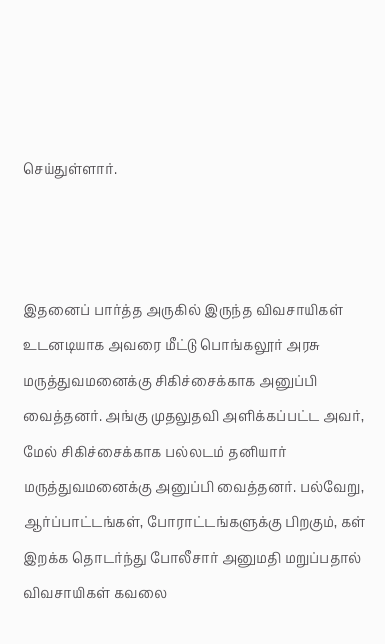செய்துள்ளார்.



இதனைப் பார்த்த அருகில் இருந்த விவசாயிகள் உடனடியாக அவரை மீட்டு பொங்கலூர் அரசு மருத்துவமனைக்கு சிகிச்சைக்காக அனுப்பி வைத்தனர். அங்கு முதலுதவி அளிக்கப்பட்ட அவர், மேல் சிகிச்சைக்காக பல்லடம் தனியார் மருத்துவமனைக்கு அனுப்பி வைத்தனர். பல்வேறு, ஆர்ப்பாட்டங்கள், போராட்டங்களுக்கு பிறகும், கள் இறக்க தொடர்ந்து போலீசார் அனுமதி மறுப்பதால் விவசாயிகள் கவலை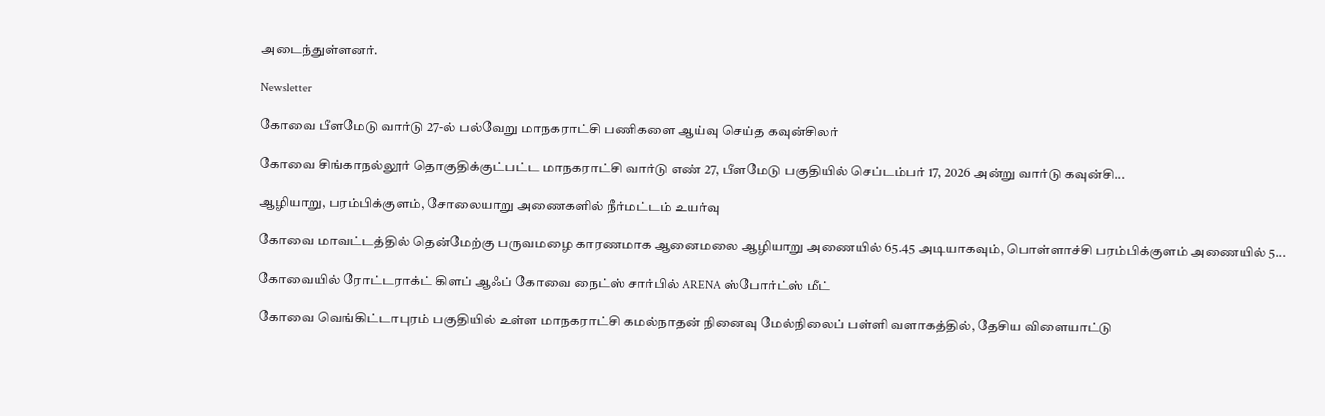அடைந்துள்ளனர்.

Newsletter

கோவை பீளமேடு வார்டு 27-ல் பல்வேறு மாநகராட்சி பணிகளை ஆய்வு செய்த கவுன்சிலர்

கோவை சிங்காநல்லூர் தொகுதிக்குட்பட்ட மாநகராட்சி வார்டு எண் 27, பீளமேடு பகுதியில் செப்டம்பர் 17, 2026 அன்று வார்டு கவுன்சி...

ஆழியாறு, பரம்பிக்குளம், சோலையாறு அணைகளில் நீர்மட்டம் உயர்வு

கோவை மாவட்டத்தில் தென்மேற்கு பருவமழை காரணமாக ஆனைமலை ஆழியாறு அணையில் 65.45 அடியாகவும், பொள்ளாச்சி பரம்பிக்குளம் அணையில் 5...

கோவையில் ரோட்டராக்ட் கிளப் ஆஃப் கோவை நைட்ஸ் சார்பில் ARENA ஸ்போர்ட்ஸ் மீட்

கோவை வெங்கிட்டாபுரம் பகுதியில் உள்ள மாநகராட்சி கமல்நாதன் நினைவு மேல்நிலைப் பள்ளி வளாகத்தில், தேசிய விளையாட்டு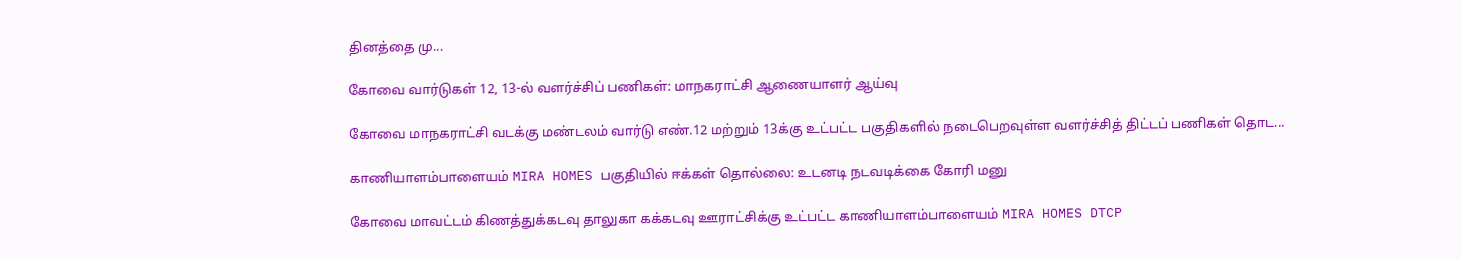தினத்தை மு...

கோவை வார்டுகள் 12, 13-ல் வளர்ச்சிப் பணிகள்: மாநகராட்சி ஆணையாளர் ஆய்வு

கோவை மாநகராட்சி வடக்கு மண்டலம் வார்டு எண்.12 மற்றும் 13க்கு உட்பட்ட பகுதிகளில் நடைபெறவுள்ள வளர்ச்சித் திட்டப் பணிகள் தொட...

காணியாளம்பாளையம் MIRA HOMES பகுதியில் ஈக்கள் தொல்லை: உடனடி நடவடிக்கை கோரி மனு

கோவை மாவட்டம் கிணத்துக்கடவு தாலுகா கக்கடவு ஊராட்சிக்கு உட்பட்ட காணியாளம்பாளையம் MIRA HOMES DTCP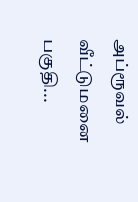அப்ரூவல் வீட்டுமனை பகுதி...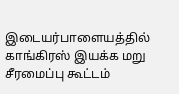இடையர்பாளையத்தில் காங்கிரஸ் இயக்க மறு சீரமைப்பு கூட்டம்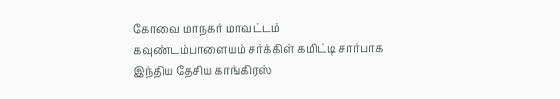கோவை மாநகர் மாவட்டம் கவுண்டம்பாளையம் சர்க்கிள் கமிட்டி சார்பாக இந்திய தேசிய காங்கிரஸ்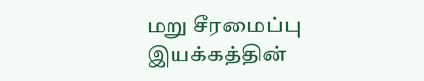மறு சீரமைப்பு இயக்கத்தின்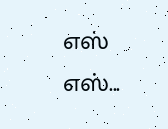எஸ் எஸ்...